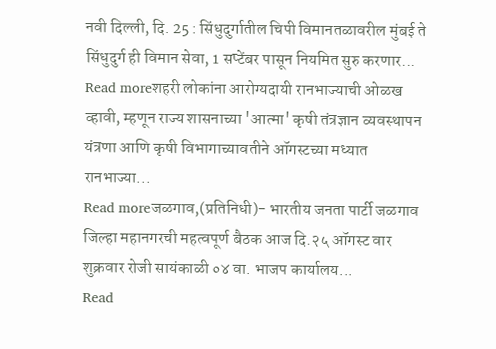नवी दिल्ली, दि. 25 : सिंधुदुर्गातील चिपी विमानतळावरील मुंबई ते सिंधुदुर्ग ही विमान सेवा, 1 सप्टेंबर पासून नियमित सुरु करणार...
Read moreशहरी लोकांना आरोग्यदायी रानभाज्याची ओळख व्हावी, म्हणून राज्य शासनाच्या 'आत्मा' कृषी तंत्रज्ञान व्यवस्थापन यंत्रणा आणि कृषी विभागाच्यावतीने ऑगस्टच्या मध्यात रानभाज्या...
Read moreजळगाव,(प्रतिनिधी)- भारतीय जनता पार्टी जळगाव जिल्हा महानगरची महत्वपूर्ण बैठक आज दि.२५ ऑगस्ट वार शुक्रवार रोजी सायंकाळी ०४ वा. भाजप कार्यालय...
Read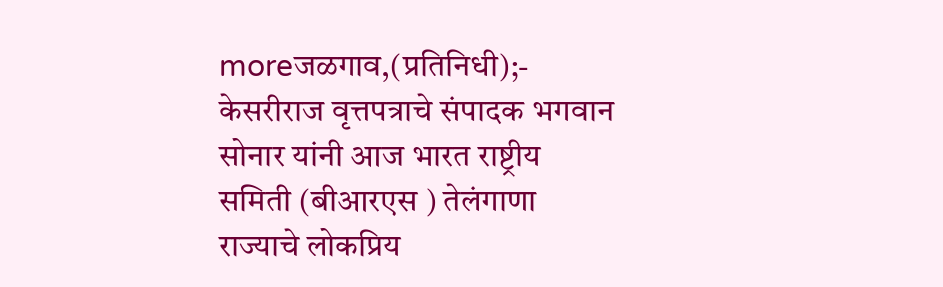moreजळगाव,(प्रतिनिधी);- केसरीराज वृत्तपत्राचे संपादक भगवान सोनार यांनी आज भारत राष्ट्रीय समिती (बीआरएस ) तेलंगाणा राज्याचे लोकप्रिय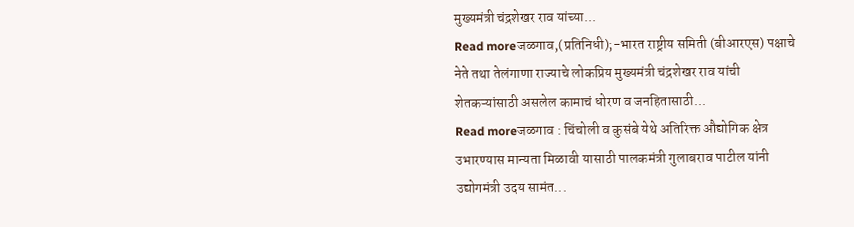मुख्यमंत्री चंद्रशेखर राव यांच्या...
Read moreजळगाव,(प्रतिनिधी);-भारत राष्ट्रीय समिती (बीआरएस) पक्षाचे नेते तथा तेलंगाणा राज्याचे लोकप्रिय मुख्यमंत्री चंद्रशेखर राव यांची शेतकऱ्यांसाठी असलेल कामाचं धोरण व जनहितासाठी...
Read moreजळगाव : चिंचोली व कुसंबे येथे अतिरिक्त औद्योगिक क्षेत्र उभारण्यास मान्यता मिळावी यासाठी पालकमंत्री गुलाबराव पाटील यांनी उद्योगमंत्री उदय सामंत...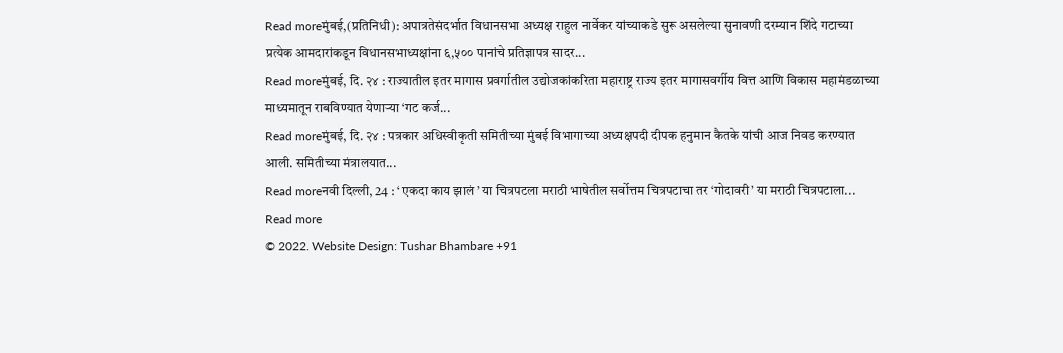Read moreमुंबई,(प्रतिनिधी): अपात्रतेसंदर्भात विधानसभा अध्यक्ष राहुल नार्वेकर यांच्याकडे सुरू असलेल्या सुनावणी दरम्यान शिंदे गटाच्या प्रत्येक आमदारांकडून विधानसभाध्यक्षांना ६,५०० पानांचे प्रतिज्ञापत्र सादर...
Read moreमुंबई, दि. २४ : राज्यातील इतर मागास प्रवर्गातील उद्योजकांकरिता महाराष्ट्र राज्य इतर मागासवर्गीय वित्त आणि विकास महामंडळाच्या माध्यमातून राबविण्यात येणाऱ्या ‘गट कर्ज...
Read moreमुंबई, दि. २४ : पत्रकार अधिस्वीकृती समितीच्या मुंबई विभागाच्या अध्यक्षपदी दीपक हनुमान कैतके यांची आज निवड करण्यात आली. समितीच्या मंत्रालयात...
Read moreनवी दिल्ली, 24 : ‘ एकदा काय झालं ’ या चित्रपटला मराठी भाषेतील सर्वोत्तम चित्रपटाचा तर ‘गोदावरी’ या मराठी चित्रपटाला...
Read more
© 2022. Website Design: Tushar Bhambare +91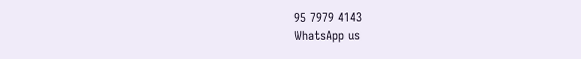95 7979 4143
WhatsApp us